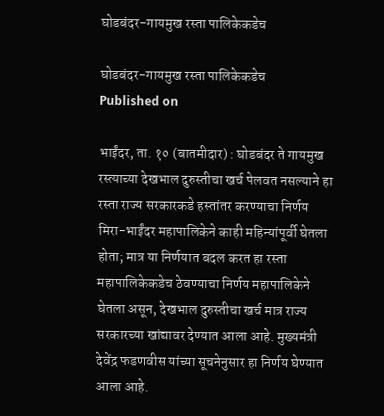घोडबंदर-गायमुख रस्ता पालिकेकडेच

घोडबंदर-गायमुख रस्ता पालिकेकडेच
Published on

भाईंदर, ता. १० (बातमीदार) : घोडबंदर ते गायमुख रस्त्याच्या देखभाल दुरुस्तीचा खर्च पेलवत नसल्याने हा रस्ता राज्य सरकारकडे हस्तांतर करण्याचा निर्णय मिरा-भाईंदर महापालिकेने काही महिन्यांपूर्वी घेतला होता; मात्र या निर्णयात बदल करत हा रस्ता महापालिकेकडेच ठेवण्याचा निर्णय महापालिकेने घेतला असून, देखभाल दुरुस्तीचा खर्च मात्र राज्य सरकारच्या खांद्यावर देण्यात आला आहे. मुख्यमंत्री देवेंद्र फडणवीस यांच्या सूचनेनुसार हा निर्णय घेण्यात आला आहे.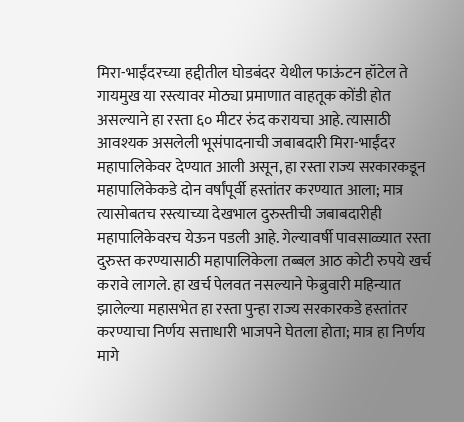मिरा-भाईंदरच्या हद्दीतील घोडबंदर येथील फाऊंटन हॉटेल ते गायमुख या रस्त्यावर मोठ्या प्रमाणात वाहतूक कोंडी होत असल्याने हा रस्ता ६० मीटर रुंद करायचा आहे. त्यासाठी आवश्यक असलेली भूसंपादनाची जबाबदारी मिरा-भाईंदर महापालिकेवर देण्यात आली असून, हा रस्ता राज्य सरकारकडून महापालिकेकडे दोन वर्षांपूर्वी हस्तांतर करण्यात आला; मात्र त्यासोबतच रस्त्याच्या देखभाल दुरुस्तीची जबाबदारीही महापालिकेवरच येऊन पडली आहे. गेल्यावर्षी पावसाळ्यात रस्ता दुरुस्त करण्यासाठी महापालिकेला तब्बल आठ कोटी रुपये खर्च करावे लागले. हा खर्च पेलवत नसल्याने फेब्रुवारी महिन्यात झालेल्या महासभेत हा रस्ता पुन्हा राज्य सरकारकडे हस्तांतर करण्याचा निर्णय सत्ताधारी भाजपने घेतला होता; मात्र हा निर्णय मागे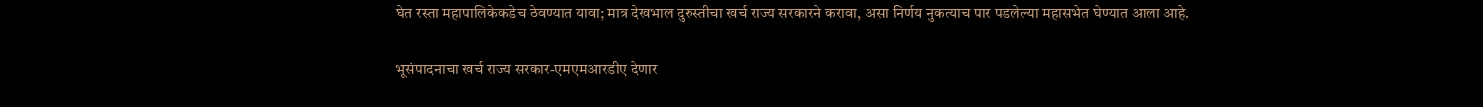घेत रस्ता महापालिकेकडेच ठेवण्यात यावा; मात्र देखभाल दुरुस्तीचा खर्च राज्य सरकारने करावा, असा निर्णय नुकत्याच पार पडलेल्या महासभेत घेण्यात आला आहे.

भूसंपादनाचा खर्च राज्य सरकार-एमएमआरडीए देणार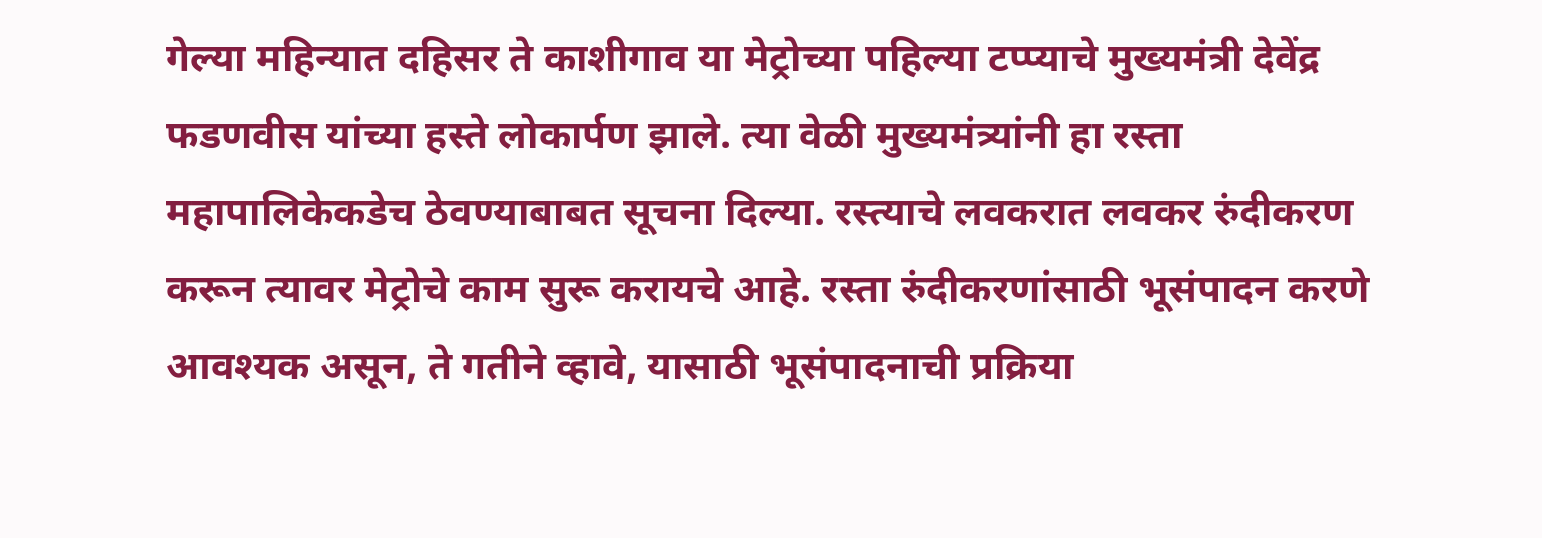गेल्या महिन्यात दहिसर ते काशीगाव या मेट्रोच्या पहिल्या टप्प्याचे मुख्यमंत्री देवेंद्र फडणवीस यांच्या हस्ते लोकार्पण झाले. त्या वेळी मुख्यमंत्र्यांनी हा रस्ता महापालिकेकडेच ठेवण्याबाबत सूचना दिल्या. रस्त्याचे लवकरात लवकर रुंदीकरण करून त्यावर मेट्रोचे काम सुरू करायचे आहे. रस्ता रुंदीकरणांसाठी भूसंपादन करणे आवश्यक असून, ते गतीने व्हावे, यासाठी भूसंपादनाची प्रक्रिया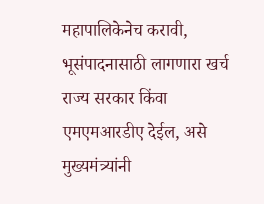महापालिकेनेच करावी, भूसंपादनासाठी लागणारा खर्च राज्य सरकार किंवा एमएमआरडीए देईल, असे मुख्यमंत्र्यांनी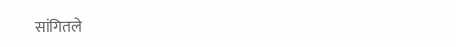सांगितले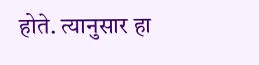होते. त्यानुसार हा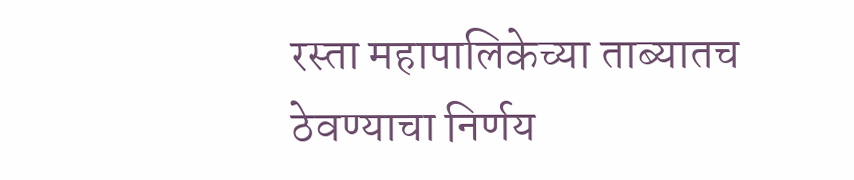रस्ता महापालिकेच्या ताब्यातच ठेवण्याचा निर्णय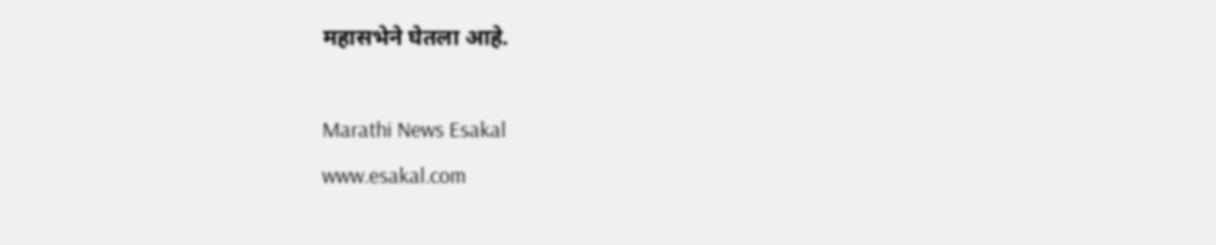महासभेने घेतला आहे.

Marathi News Esakal
www.esakal.com